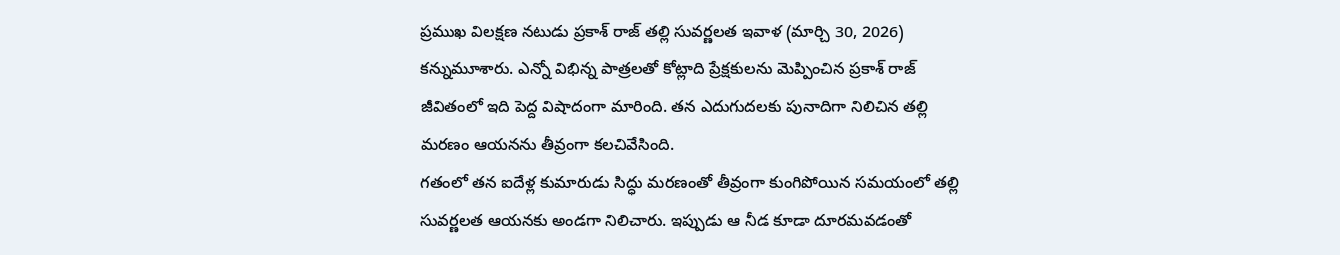ప్రముఖ విలక్షణ నటుడు ప్రకాశ్ రాజ్ తల్లి సువర్ణలత ఇవాళ (మార్చి 30, 2026) కన్నుమూశారు. ఎన్నో విభిన్న పాత్రలతో కోట్లాది ప్రేక్షకులను మెప్పించిన ప్రకాశ్ రాజ్ జీవితంలో ఇది పెద్ద విషాదంగా మారింది. తన ఎదుగుదలకు పునాదిగా నిలిచిన తల్లి మరణం ఆయనను తీవ్రంగా కలచివేసింది.
గతంలో తన ఐదేళ్ల కుమారుడు సిద్ధు మరణంతో తీవ్రంగా కుంగిపోయిన సమయంలో తల్లి సువర్ణలత ఆయనకు అండగా నిలిచారు. ఇప్పుడు ఆ నీడ కూడా దూరమవడంతో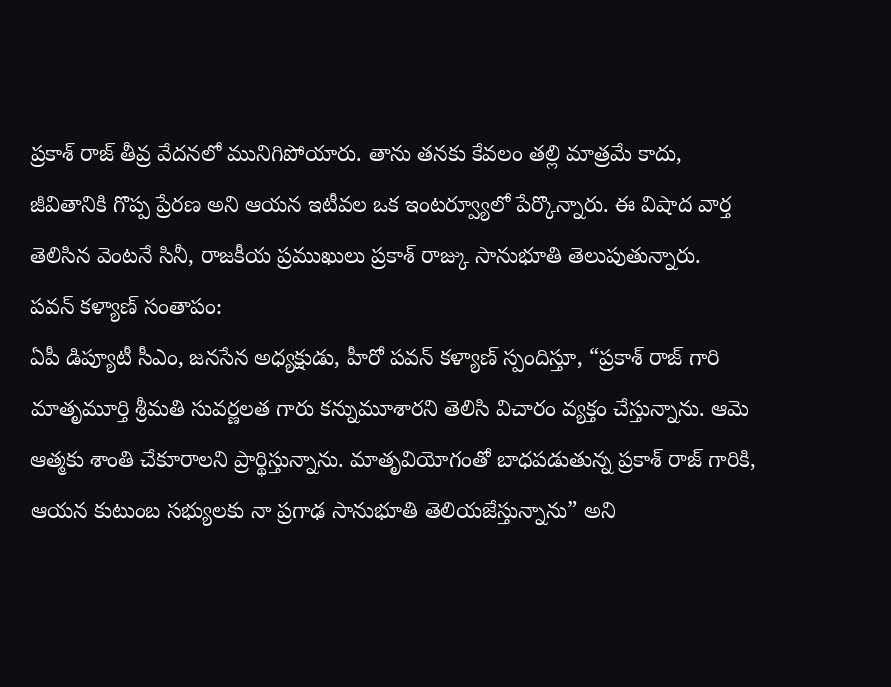ప్రకాశ్ రాజ్ తీవ్ర వేదనలో మునిగిపోయారు. తాను తనకు కేవలం తల్లి మాత్రమే కాదు, జీవితానికి గొప్ప ప్రేరణ అని ఆయన ఇటీవల ఒక ఇంటర్వ్యూలో పేర్కొన్నారు. ఈ విషాద వార్త తెలిసిన వెంటనే సినీ, రాజకీయ ప్రముఖులు ప్రకాశ్ రాజ్కు సానుభూతి తెలుపుతున్నారు.
పవన్ కళ్యాణ్ సంతాపం:
ఏపీ డిప్యూటీ సీఎం, జనసేన అధ్యక్షుడు, హీరో పవన్ కళ్యాణ్ స్పందిస్తూ, “ప్రకాశ్ రాజ్ గారి మాతృమూర్తి శ్రీమతి సువర్ణలత గారు కన్నుమూశారని తెలిసి విచారం వ్యక్తం చేస్తున్నాను. ఆమె ఆత్మకు శాంతి చేకూరాలని ప్రార్థిస్తున్నాను. మాతృవియోగంతో బాధపడుతున్న ప్రకాశ్ రాజ్ గారికి, ఆయన కుటుంబ సభ్యులకు నా ప్రగాఢ సానుభూతి తెలియజేస్తున్నాను” అని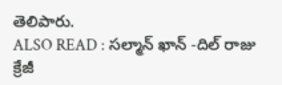తెలిపారు.
ALSO READ : సల్మాన్ ఖాన్ -దిల్ రాజు క్రేజీ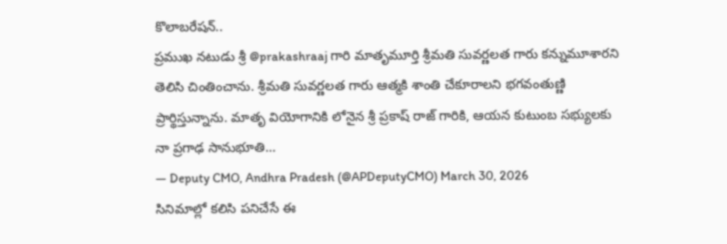కొలాబరేషన్..
ప్రముఖ నటుడు శ్రీ @prakashraaj గారి మాతృమూర్తి శ్రీమతి సువర్ణలత గారు కన్నుమూశారని తెలిసి చింతించాను. శ్రీమతి సువర్ణలత గారు ఆత్మకి శాంతి చేకూరాలని భగవంతుణ్ణి ప్రార్థిస్తున్నాను. మాతృ వియోగానికి లోనైన శ్రీ ప్రకాష్ రాజ్ గారికి, ఆయన కుటుంబ సభ్యులకు నా ప్రగాఢ సానుభూతి…
— Deputy CMO, Andhra Pradesh (@APDeputyCMO) March 30, 2026
సినిమాల్లో కలిసి పనిచేసే ఈ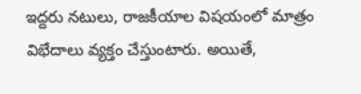ఇద్దరు నటులు, రాజకీయాల విషయంలో మాత్రం విభేదాలు వ్యక్తం చేస్తుంటారు. అయితే,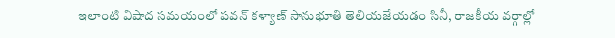ఇలాంటి విషాద సమయంలో పవన్ కళ్యాణ్ సానుభూతి తెలియజేయడం సినీ, రాజకీయ వర్గాల్లో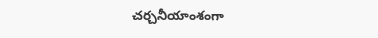చర్చనీయాంశంగా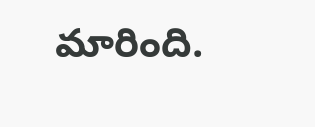మారింది.